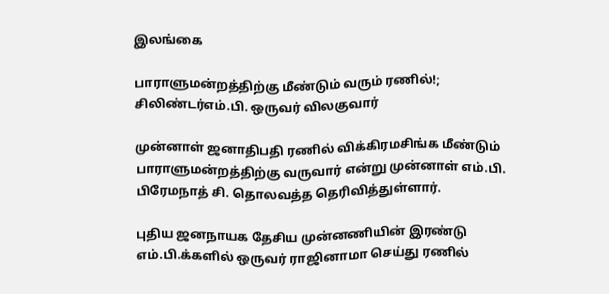இலங்கை

பாராளுமன்றத்திற்கு மீண்டும் வரும் ரணில்!; சிலிண்டர்எம்.பி. ஒருவர் விலகுவார்

முன்னாள் ஜனாதிபதி ரணில் விக்கிரமசிங்க மீண்டும் பாராளுமன்றத்திற்கு வருவார் என்று முன்னாள் எம்.பி. பிரேமநாத் சி. தொலவத்த தெரிவித்துள்ளார்.

புதிய ஜனநாயக தேசிய முன்னணியின் இரண்டு எம்.பி.க்களில் ஒருவர் ராஜினாமா செய்து ரணில்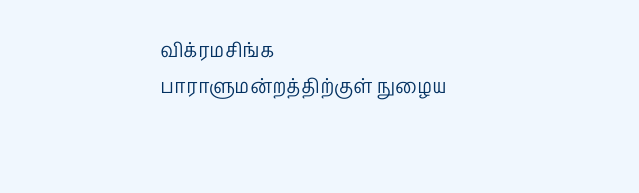விக்ரமசிங்க பாராளுமன்றத்திற்குள் நுழைய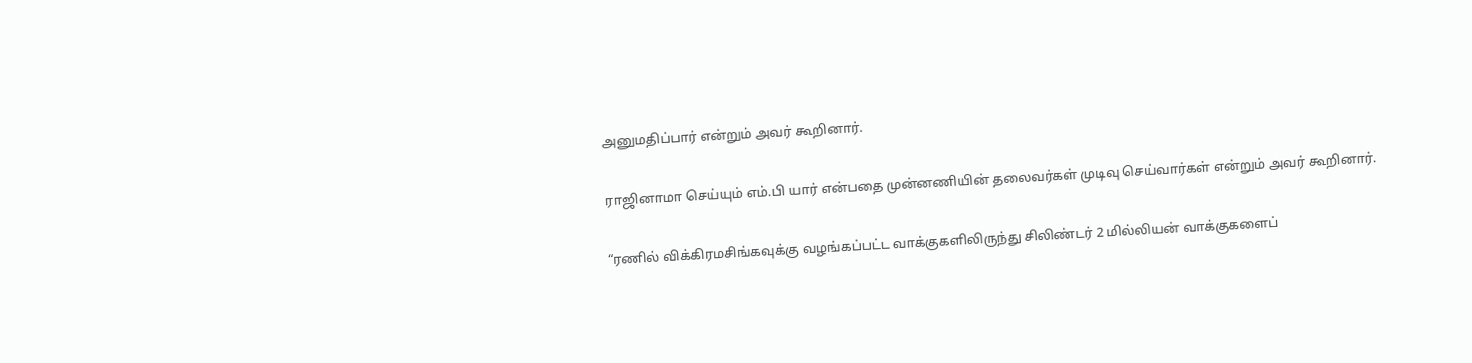அனுமதிப்பார் என்றும் அவர் கூறினார்.

ராஜினாமா செய்யும் எம்.பி யார் என்பதை முன்னணியின் தலைவர்கள் முடிவு செய்வார்கள் என்றும் அவர் கூறினார்.

“ரணில் விக்கிரமசிங்கவுக்கு வழங்கப்பட்ட வாக்குகளிலிருந்து சிலிண்டர் 2 மில்லியன் வாக்குகளைப்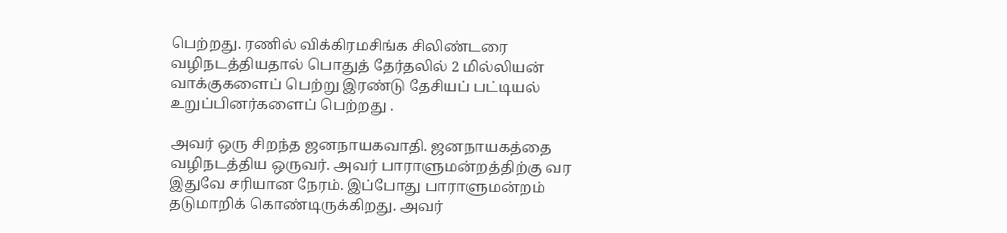பெற்றது. ரணில் விக்கிரமசிங்க சிலிண்டரை வழிநடத்தியதால் பொதுத் தேர்தலில் 2 மில்லியன் வாக்குகளைப் பெற்று இரண்டு தேசியப் பட்டியல் உறுப்பினர்களைப் பெற்றது .

அவர் ஒரு சிறந்த ஜனநாயகவாதி. ஜனநாயகத்தை வழிநடத்திய ஒருவர். அவர் பாராளுமன்றத்திற்கு வர இதுவே சரியான நேரம். இப்போது பாராளுமன்றம் தடுமாறிக் கொண்டிருக்கிறது. அவர்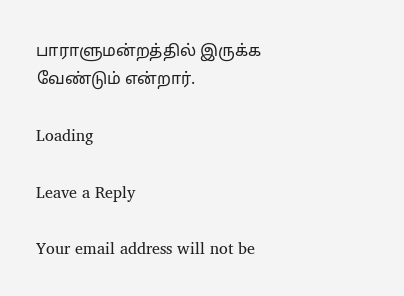பாராளுமன்றத்தில் இருக்க வேண்டும் என்றார்.

Loading

Leave a Reply

Your email address will not be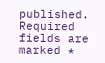published. Required fields are marked *